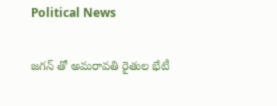Political News

జగన్ తో అమరావతి రైతుల భేటీ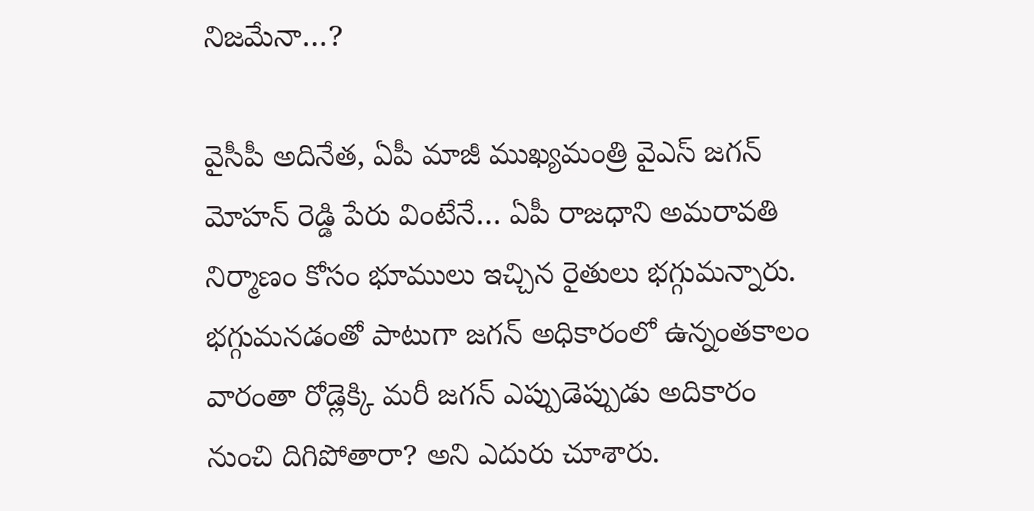నిజమేనా…?

వైసీపీ అదినేత, ఏపీ మాజీ ముఖ్యమంత్రి వైఎస్ జగన్ మోహన్ రెడ్డి పేరు వింటేనే… ఏపీ రాజధాని అమరావతి నిర్మాణం కోసం భూములు ఇచ్చిన రైతులు భగ్గుమన్నారు. భగ్గుమనడంతో పాటుగా జగన్ అధికారంలో ఉన్నంతకాలం వారంతా రోడ్లెక్కి మరీ జగన్ ఎప్పుడెప్పుడు అదికారం నుంచి దిగిపోతారా? అని ఎదురు చూశారు.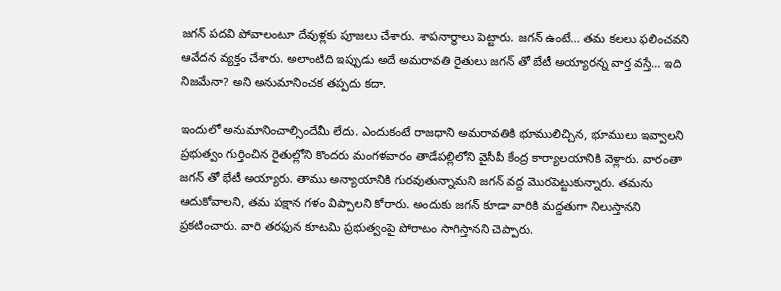జగన్ పదవి పోవాలంటూ దేవుళ్లకు పూజలు చేశారు. శాపనార్థాలు పెట్టారు. జగన్ ఉంటే… తమ కలలు ఫలించవని ఆవేదన వ్యక్తం చేశారు. అలాంటిది ఇప్పుడు అదే అమరావతి రైతులు జగన్ తో బేటీ అయ్యారన్న వార్త వస్తే… ఇది నిజమేనా? అని అనుమానించక తప్పదు కదా.

ఇందులో అనుమానించాల్సిందేమీ లేదు. ఎందుకంటే రాజధాని అమరావతికి భూములిచ్చిన, భూములు ఇవ్వాలని ప్రభుత్వం గుర్తించిన రైతుల్లోని కొందరు మంగళవారం తాడేపల్లిలోని వైసీపీ కేంద్ర కార్యాలయానికి వెళ్లారు. వారంతా జగన్ తో భేటీ అయ్యారు. తాము అన్యాయానికి గురవుతున్నామని జగన్ వద్ద మొరపెట్టుకున్నారు. తమను ఆదుకోవాలని, తమ పక్షాన గళం విప్పాలని కోరారు. అందుకు జగన్ కూడా వారికి మద్దతుగా నిలుస్తానని ప్రకటించారు. వారి తరఫున కూటమి ప్రభుత్వంపై పోరాటం సాగిస్తానని చెప్పారు.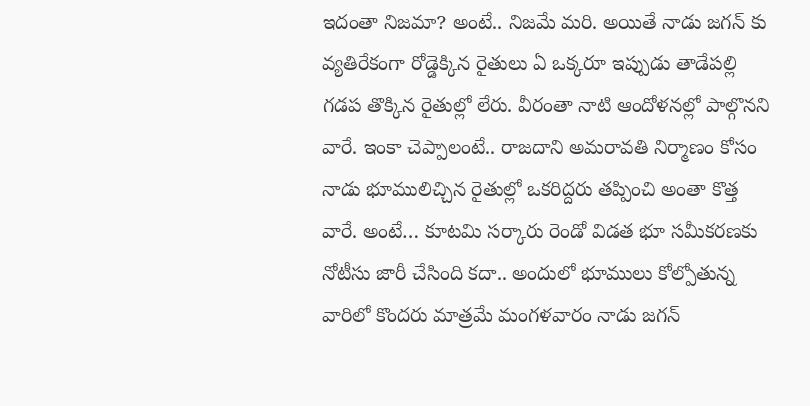ఇదంతా నిజమా? అంటే.. నిజమే మరి. అయితే నాడు జగన్ కు వ్యతిరేకంగా రోడ్డెక్కిన రైతులు ఏ ఒక్కరూ ఇప్పుడు తాడేపల్లి గడప తొక్కిన రైతుల్లో లేరు. వీరంతా నాటి ఆందోళనల్లో పాల్గొనని వారే. ఇంకా చెప్పాలంటే.. రాజదాని అమరావతి నిర్మాణం కోసం నాడు భూములిచ్చిన రైతుల్లో ఒకరిద్దరు తప్పించి అంతా కొత్త వారే. అంటే… కూటమి సర్కారు రెండో విడత భూ సమీకరణకు నోటీసు జారీ చేసింది కదా.. అందులో భూములు కోల్పోతున్న వారిలో కొందరు మాత్రమే మంగళవారం నాడు జగన్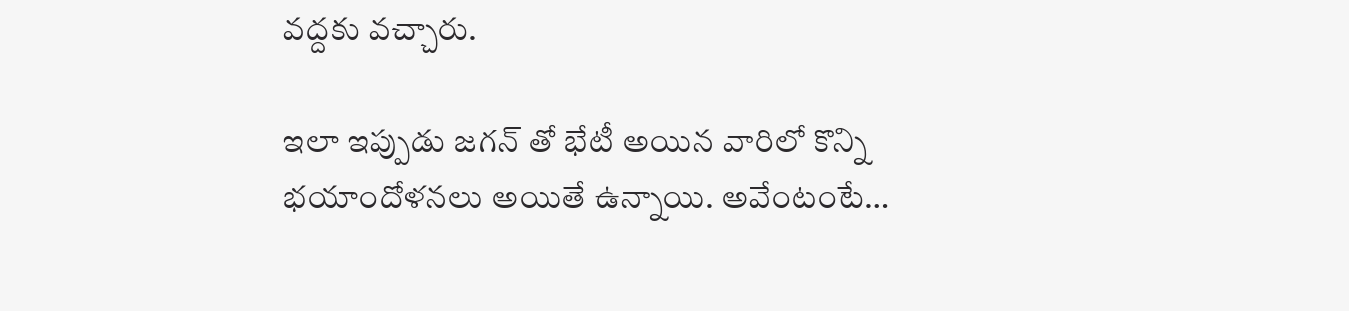వద్దకు వచ్చారు.

ఇలా ఇప్పుడు జగన్ తో భేటీ అయిన వారిలో కొన్ని భయాందోళనలు అయితే ఉన్నాయి. అవేంటంటే…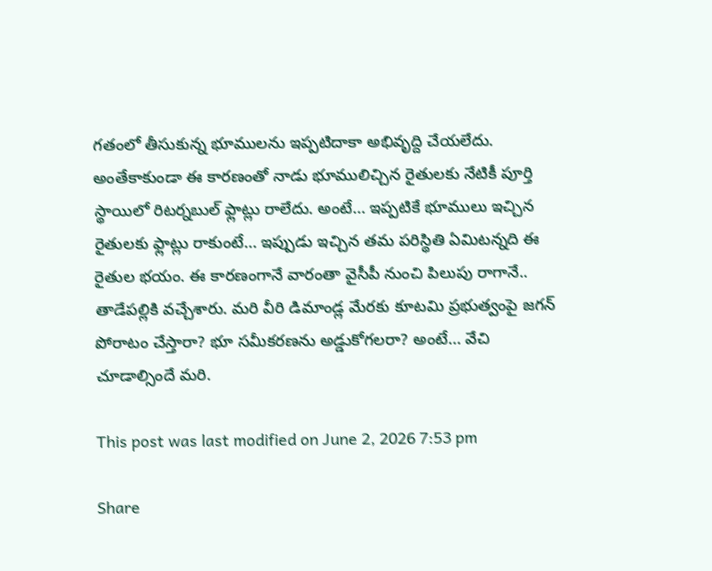గతంలో తీసుకున్న భూములను ఇప్పటిదాకా అభివృద్ది చేయలేదు. అంతేకాకుండా ఈ కారణంతో నాడు భూములిచ్చిన రైతులకు నేటికీ పూర్తి స్థాయిలో రిటర్నబుల్ ఫ్లాట్లు రాలేదు. అంటే… ఇప్పటికే భూములు ఇచ్చిన రైతులకు ఫ్లాట్లు రాకుంటే… ఇప్పుడు ఇచ్చిన తమ పరిస్థితి ఏమిటన్నది ఈ రైతుల భయం. ఈ కారణంగానే వారంతా వైసీపీ నుంచి పిలుపు రాగానే.. తాడేపల్లికి వచ్చేశారు. మరి వీరి డిమాండ్ల మేరకు కూటమి ప్రభుత్వంపై జగన్ పోరాటం చేస్తారా? భూ సమీకరణను అడ్డుకోగలరా? అంటే… వేచి చూడాల్సిందే మరి.

This post was last modified on June 2, 2026 7:53 pm

Share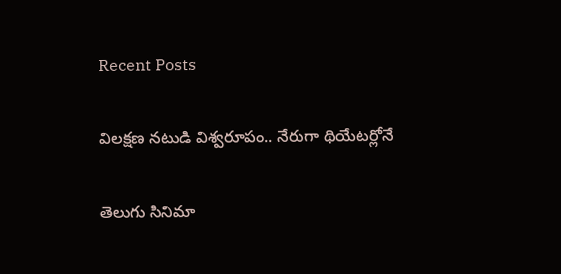Recent Posts

విలక్షణ నటుడి విశ్వరూపం.. నేరుగా థియేటర్లోనే

తెలుగు సినిమా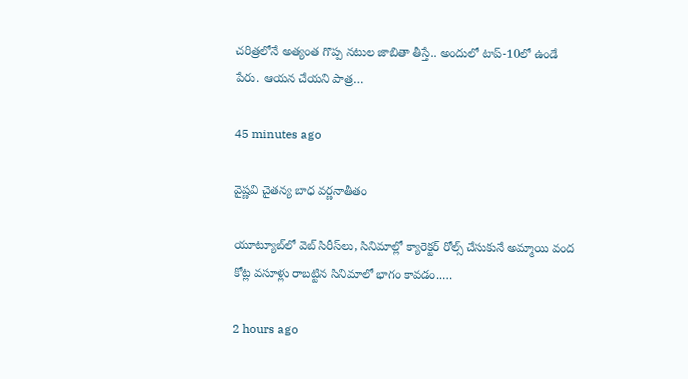చరిత్రలోనే అత్యంత గొప్ప నటుల జాబితా తీస్తే.. అందులో టాప్-10లో ఉండే పేరు. ఆయన చేయని పాత్ర…

45 minutes ago

వైష్ణవి చైతన్య బాధ వర్ణనాతీతం

యూట్యూబ్‌లో వెబ్ సిరీస్‌లు, సినిమాల్లో క్యారెక్టర్ రోల్స్ చేసుకునే అమ్మాయి వంద కోట్ల వసూళ్లు రాబట్టిన సినిమాలో భాగం కావడం..…

2 hours ago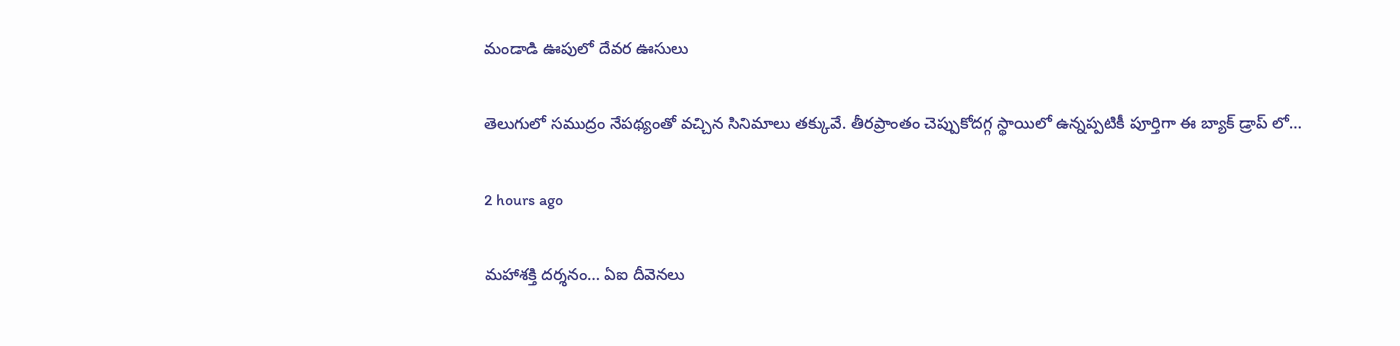మండాడి ఊపులో దేవర ఊసులు

తెలుగులో సముద్రం నేపథ్యంతో వచ్చిన సినిమాలు తక్కువే. తీరప్రాంతం చెప్పుకోదగ్గ స్థాయిలో ఉన్నప్పటికీ పూర్తిగా ఈ బ్యాక్ డ్రాప్ లో…

2 hours ago

మహాశక్తి దర్శనం… ఏఐ దీవెనలు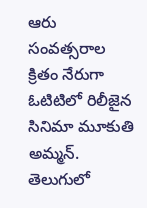ఆరు సంవత్సరాల క్రితం నేరుగా ఓటిటిలో రిలీజైన సినిమా మూకుతి అమ్మన్. తెలుగులో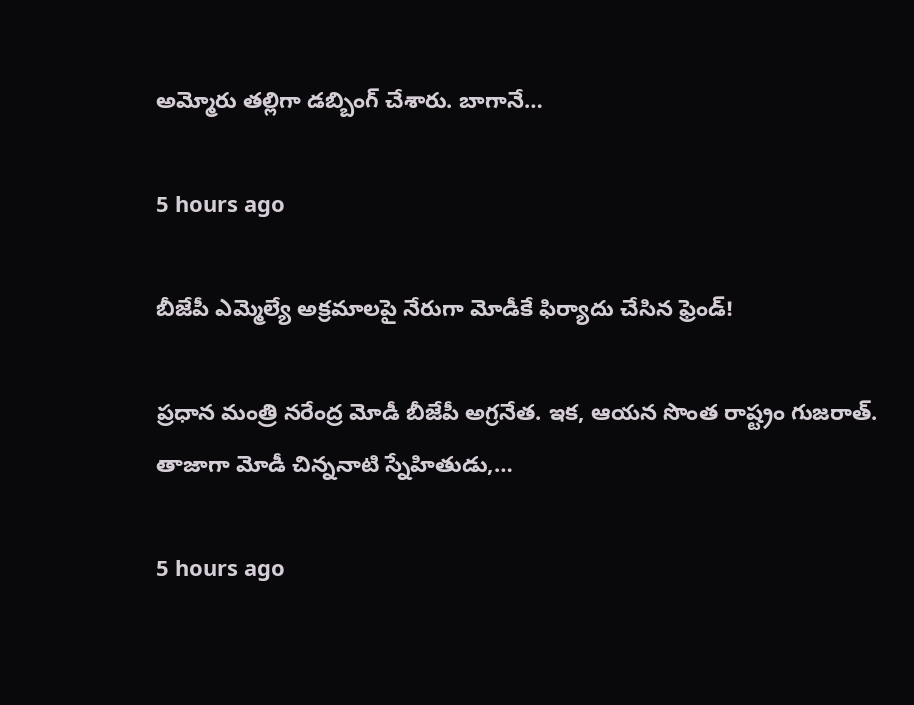అమ్మోరు తల్లిగా డబ్బింగ్ చేశారు. బాగానే…

5 hours ago

బీజేపీ ఎమ్మెల్యే అక్ర‌మాల‌పై నేరుగా మోడీకే ఫిర్యాదు చేసిన ఫ్రెండ్‌!

ప్ర‌ధాన మంత్రి న‌రేంద్ర మోడీ బీజేపీ అగ్ర‌నేత‌. ఇక‌, ఆయ‌న సొంత రాష్ట్రం గుజ‌రాత్‌. తాజాగా మోడీ చిన్న‌నాటి స్నేహితుడు,…

5 hours ago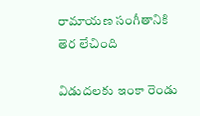రామాయణ సంగీతానికి తెర లేచింది

విడుదలకు ఇంకా రెండు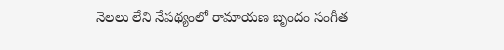నెలలు లేని నేపథ్యంలో రామాయణ బృందం సంగీత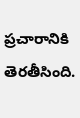ప్రచారానికి తెరతీసింది.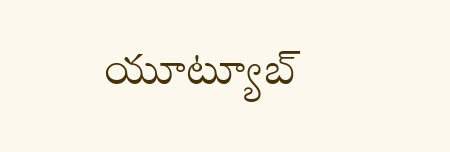యూట్యూబ్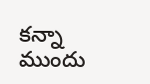కన్నా ముందు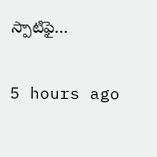స్పాటిఫై…

5 hours ago